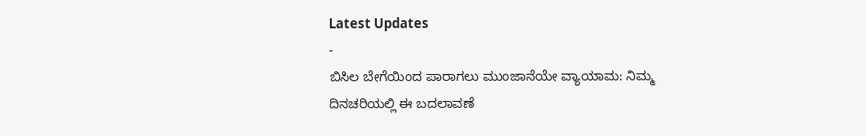Latest Updates
-
ಬಿಸಿಲ ಬೇಗೆಯಿಂದ ಪಾರಾಗಲು ಮುಂಜಾನೆಯೇ ವ್ಯಾಯಾಮ: ನಿಮ್ಮ ದಿನಚರಿಯಲ್ಲಿ ಈ ಬದಲಾವಣೆ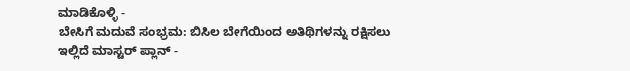ಮಾಡಿಕೊಳ್ಳಿ -
ಬೇಸಿಗೆ ಮದುವೆ ಸಂಭ್ರಮ: ಬಿಸಿಲ ಬೇಗೆಯಿಂದ ಅತಿಥಿಗಳನ್ನು ರಕ್ಷಿಸಲು ಇಲ್ಲಿದೆ ಮಾಸ್ಟರ್ ಪ್ಲಾನ್ -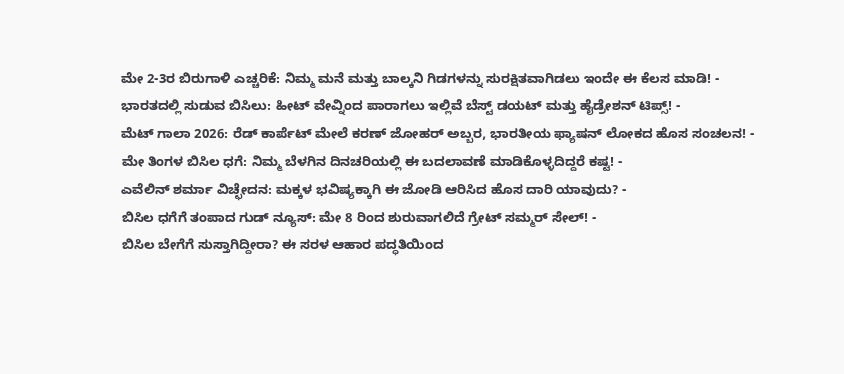ಮೇ 2-3ರ ಬಿರುಗಾಳಿ ಎಚ್ಚರಿಕೆ: ನಿಮ್ಮ ಮನೆ ಮತ್ತು ಬಾಲ್ಕನಿ ಗಿಡಗಳನ್ನು ಸುರಕ್ಷಿತವಾಗಿಡಲು ಇಂದೇ ಈ ಕೆಲಸ ಮಾಡಿ! -
ಭಾರತದಲ್ಲಿ ಸುಡುವ ಬಿಸಿಲು: ಹೀಟ್ ವೇವ್ನಿಂದ ಪಾರಾಗಲು ಇಲ್ಲಿವೆ ಬೆಸ್ಟ್ ಡಯಟ್ ಮತ್ತು ಹೈಡ್ರೇಶನ್ ಟಿಪ್ಸ್! -
ಮೆಟ್ ಗಾಲಾ 2026: ರೆಡ್ ಕಾರ್ಪೆಟ್ ಮೇಲೆ ಕರಣ್ ಜೋಹರ್ ಅಬ್ಬರ, ಭಾರತೀಯ ಫ್ಯಾಷನ್ ಲೋಕದ ಹೊಸ ಸಂಚಲನ! -
ಮೇ ತಿಂಗಳ ಬಿಸಿಲ ಧಗೆ: ನಿಮ್ಮ ಬೆಳಗಿನ ದಿನಚರಿಯಲ್ಲಿ ಈ ಬದಲಾವಣೆ ಮಾಡಿಕೊಳ್ಳದಿದ್ದರೆ ಕಷ್ಟ! -
ಎವೆಲಿನ್ ಶರ್ಮಾ ವಿಚ್ಛೇದನ: ಮಕ್ಕಳ ಭವಿಷ್ಯಕ್ಕಾಗಿ ಈ ಜೋಡಿ ಆರಿಸಿದ ಹೊಸ ದಾರಿ ಯಾವುದು? -
ಬಿಸಿಲ ಧಗೆಗೆ ತಂಪಾದ ಗುಡ್ ನ್ಯೂಸ್: ಮೇ 8 ರಿಂದ ಶುರುವಾಗಲಿದೆ ಗ್ರೇಟ್ ಸಮ್ಮರ್ ಸೇಲ್! -
ಬಿಸಿಲ ಬೇಗೆಗೆ ಸುಸ್ತಾಗಿದ್ದೀರಾ? ಈ ಸರಳ ಆಹಾರ ಪದ್ಧತಿಯಿಂದ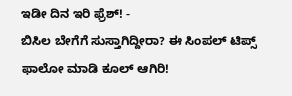ಇಡೀ ದಿನ ಇರಿ ಫ್ರೆಶ್! -
ಬಿಸಿಲ ಬೇಗೆಗೆ ಸುಸ್ತಾಗಿದ್ದೀರಾ? ಈ ಸಿಂಪಲ್ ಟಿಪ್ಸ್ ಫಾಲೋ ಮಾಡಿ ಕೂಲ್ ಆಗಿರಿ!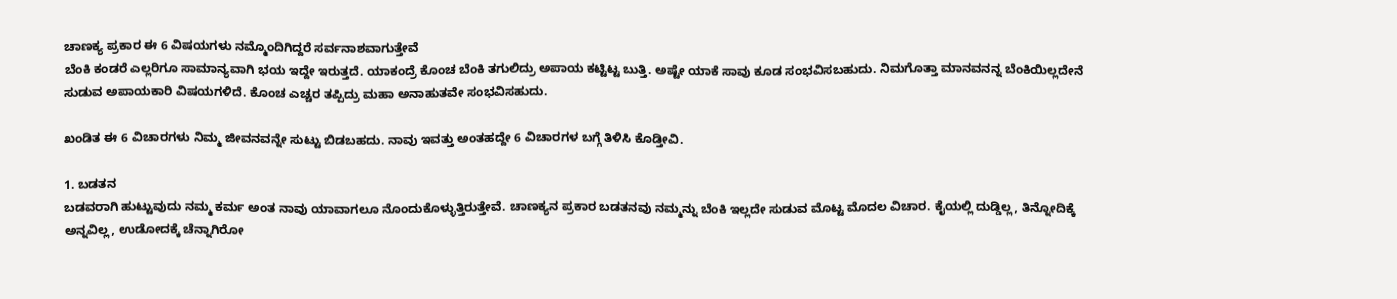ಚಾಣಕ್ಯ ಪ್ರಕಾರ ಈ 6 ವಿಷಯಗಳು ನಮ್ಮೊಂದಿಗಿದ್ದರೆ ಸರ್ವನಾಶವಾಗುತ್ತೇವೆ
ಬೆಂಕಿ ಕಂಡರೆ ಎಲ್ಲರಿಗೂ ಸಾಮಾನ್ಯವಾಗಿ ಭಯ ಇದ್ದೇ ಇರುತ್ತದೆ. ಯಾಕಂದ್ರೆ ಕೊಂಚ ಬೆಂಕಿ ತಗುಲಿದ್ರು ಅಪಾಯ ಕಟ್ಟಿಟ್ಟ ಬುತ್ತಿ. ಅಷ್ಟೇ ಯಾಕೆ ಸಾವು ಕೂಡ ಸಂಭವಿಸಬಹುದು. ನಿಮಗೊತ್ತಾ ಮಾನವನನ್ನ ಬೆಂಕಿಯಿಲ್ಲದೇನೆ ಸುಡುವ ಅಪಾಯಕಾರಿ ವಿಷಯಗಳಿದೆ. ಕೊಂಚ ಎಚ್ಚರ ತಪ್ಪಿದ್ರು ಮಹಾ ಅನಾಹುತವೇ ಸಂಭವಿಸಹುದು.

ಖಂಡಿತ ಈ 6 ವಿಚಾರಗಳು ನಿಮ್ಮ ಜೀವನವನ್ನೇ ಸುಟ್ಟು ಬಿಡಬಹದು. ನಾವು ಇವತ್ತು ಅಂತಹದ್ದೇ 6 ವಿಚಾರಗಳ ಬಗ್ಗೆ ತಿಳಿಸಿ ಕೊಡ್ತೀವಿ.

1. ಬಡತನ
ಬಡವರಾಗಿ ಹುಟ್ಟುವುದು ನಮ್ಮ ಕರ್ಮ ಅಂತ ನಾವು ಯಾವಾಗಲೂ ನೊಂದುಕೊಳ್ಳುತ್ತಿರುತ್ತೇವೆ. ಚಾಣಕ್ಯನ ಪ್ರಕಾರ ಬಡತನವು ನಮ್ಮನ್ನು ಬೆಂಕಿ ಇಲ್ಲದೇ ಸುಡುವ ಮೊಟ್ಟ ಮೊದಲ ವಿಚಾರ. ಕೈಯಲ್ಲಿ ದುಡ್ಡಿಲ್ಲ, ತಿನ್ನೋದಿಕ್ಕೆ ಅನ್ನವಿಲ್ಲ, ಉಡೋದಕ್ಕೆ ಚೆನ್ನಾಗಿರೋ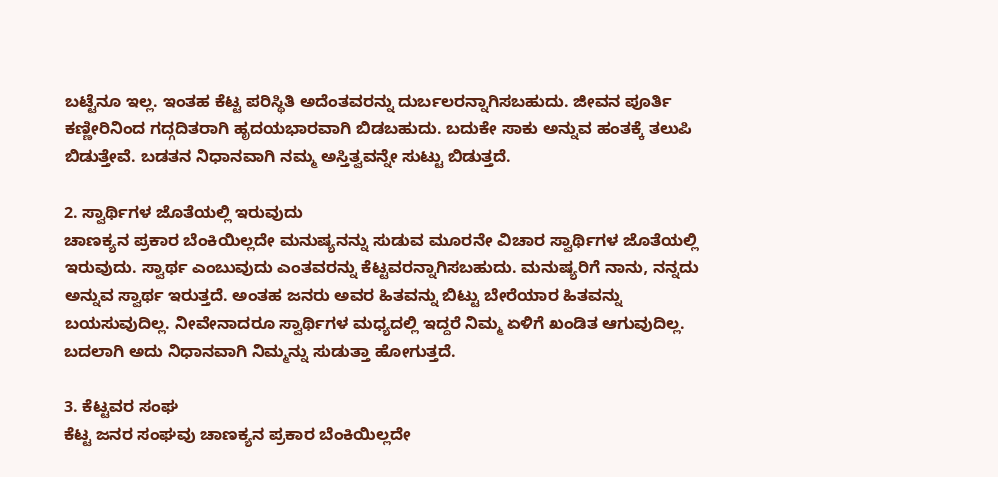ಬಟ್ಟೆನೂ ಇಲ್ಲ. ಇಂತಹ ಕೆಟ್ಟ ಪರಿಸ್ಥಿತಿ ಅದೆಂತವರನ್ನು ದುರ್ಬಲರನ್ನಾಗಿಸಬಹುದು. ಜೀವನ ಪೂರ್ತಿ ಕಣ್ಣೀರಿನಿಂದ ಗದ್ಗದಿತರಾಗಿ ಹೃದಯಭಾರವಾಗಿ ಬಿಡಬಹುದು. ಬದುಕೇ ಸಾಕು ಅನ್ನುವ ಹಂತಕ್ಕೆ ತಲುಪಿ ಬಿಡುತ್ತೇವೆ. ಬಡತನ ನಿಧಾನವಾಗಿ ನಮ್ಮ ಅಸ್ತಿತ್ವವನ್ನೇ ಸುಟ್ಟು ಬಿಡುತ್ತದೆ.

2. ಸ್ವಾರ್ಥಿಗಳ ಜೊತೆಯಲ್ಲಿ ಇರುವುದು
ಚಾಣಕ್ಯನ ಪ್ರಕಾರ ಬೆಂಕಿಯಿಲ್ಲದೇ ಮನುಷ್ಯನನ್ನು ಸುಡುವ ಮೂರನೇ ವಿಚಾರ ಸ್ವಾರ್ಥಿಗಳ ಜೊತೆಯಲ್ಲಿ ಇರುವುದು. ಸ್ವಾರ್ಥ ಎಂಬುವುದು ಎಂತವರನ್ನು ಕೆಟ್ಟವರನ್ನಾಗಿಸಬಹುದು. ಮನುಷ್ಯರಿಗೆ ನಾನು, ನನ್ನದು ಅನ್ನುವ ಸ್ವಾರ್ಥ ಇರುತ್ತದೆ. ಅಂತಹ ಜನರು ಅವರ ಹಿತವನ್ನು ಬಿಟ್ಟು ಬೇರೆಯಾರ ಹಿತವನ್ನು ಬಯಸುವುದಿಲ್ಲ. ನೀವೇನಾದರೂ ಸ್ವಾರ್ಥಿಗಳ ಮಧ್ಯದಲ್ಲಿ ಇದ್ದರೆ ನಿಮ್ಮ ಏಳಿಗೆ ಖಂಡಿತ ಆಗುವುದಿಲ್ಲ. ಬದಲಾಗಿ ಅದು ನಿಧಾನವಾಗಿ ನಿಮ್ಮನ್ನು ಸುಡುತ್ತಾ ಹೋಗುತ್ತದೆ.

3. ಕೆಟ್ಟವರ ಸಂಘ
ಕೆಟ್ಟ ಜನರ ಸಂಘವು ಚಾಣಕ್ಯನ ಪ್ರಕಾರ ಬೆಂಕಿಯಿಲ್ಲದೇ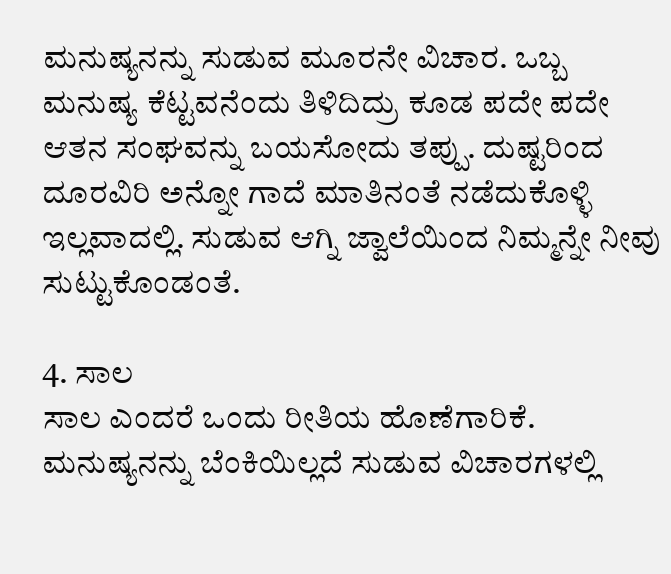ಮನುಷ್ಯನನ್ನು ಸುಡುವ ಮೂರನೇ ವಿಚಾರ. ಒಬ್ಬ ಮನುಷ್ಯ ಕೆಟ್ಟವನೆಂದು ತಿಳಿದಿದ್ರು ಕೂಡ ಪದೇ ಪದೇ ಆತನ ಸಂಘವನ್ನು ಬಯಸೋದು ತಪ್ಪು. ದುಷ್ಟರಿಂದ ದೂರವಿರಿ ಅನ್ನೋ ಗಾದೆ ಮಾತಿನಂತೆ ನಡೆದುಕೊಳ್ಳಿ ಇಲ್ಲವಾದಲ್ಲಿ. ಸುಡುವ ಆಗ್ನಿ ಜ್ವಾಲೆಯಿಂದ ನಿಮ್ಮನ್ನೇ ನೀವು ಸುಟ್ಟುಕೊಂಡಂತೆ.

4. ಸಾಲ
ಸಾಲ ಎಂದರೆ ಒಂದು ರೀತಿಯ ಹೊಣೆಗಾರಿಕೆ. ಮನುಷ್ಯನನ್ನು ಬೆಂಕಿಯಿಲ್ಲದೆ ಸುಡುವ ವಿಚಾರಗಳಲ್ಲಿ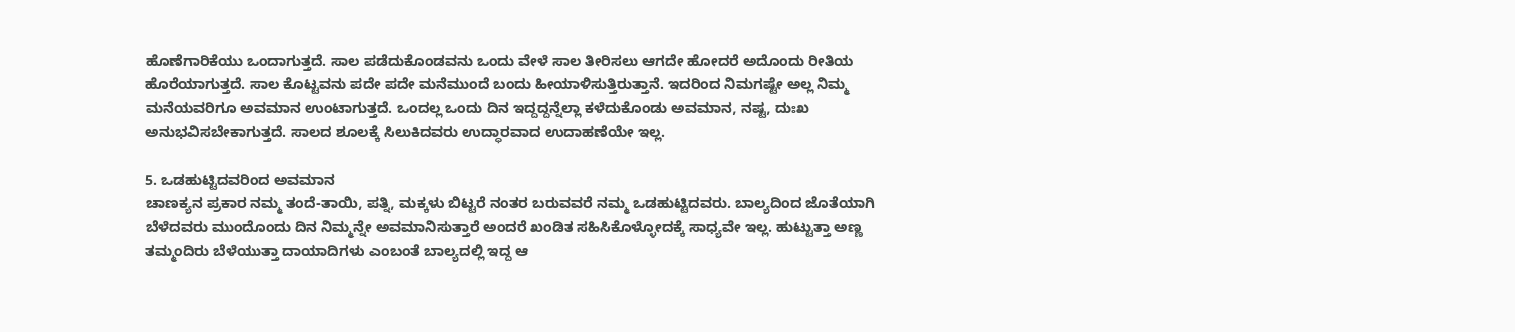ಹೊಣೆಗಾರಿಕೆಯು ಒಂದಾಗುತ್ತದೆ. ಸಾಲ ಪಡೆದುಕೊಂಡವನು ಒಂದು ವೇಳೆ ಸಾಲ ತೀರಿಸಲು ಆಗದೇ ಹೋದರೆ ಅದೊಂದು ರೀತಿಯ ಹೊರೆಯಾಗುತ್ತದೆ. ಸಾಲ ಕೊಟ್ಟವನು ಪದೇ ಪದೇ ಮನೆಮುಂದೆ ಬಂದು ಹೀಯಾಳಿಸುತ್ತಿರುತ್ತಾನೆ. ಇದರಿಂದ ನಿಮಗಷ್ಟೇ ಅಲ್ಲ ನಿಮ್ಮ ಮನೆಯವರಿಗೂ ಅವಮಾನ ಉಂಟಾಗುತ್ತದೆ. ಒಂದಲ್ಲ ಒಂದು ದಿನ ಇದ್ದದ್ದನ್ನೆಲ್ಲಾ ಕಳೆದುಕೊಂಡು ಅವಮಾನ, ನಷ್ಟ, ದುಃಖ ಅನುಭವಿಸಬೇಕಾಗುತ್ತದೆ. ಸಾಲದ ಶೂಲಕ್ಕೆ ಸಿಲುಕಿದವರು ಉದ್ಧಾರವಾದ ಉದಾಹಣೆಯೇ ಇಲ್ಲ.

5. ಒಡಹುಟ್ಟಿದವರಿಂದ ಅವಮಾನ
ಚಾಣಕ್ಯನ ಪ್ರಕಾರ ನಮ್ಮ ತಂದೆ-ತಾಯಿ, ಪತ್ನಿ, ಮಕ್ಕಳು ಬಿಟ್ಟರೆ ನಂತರ ಬರುವವರೆ ನಮ್ಮ ಒಡಹುಟ್ಟಿದವರು. ಬಾಲ್ಯದಿಂದ ಜೊತೆಯಾಗಿ ಬೆಳೆದವರು ಮುಂದೊಂದು ದಿನ ನಿಮ್ಮನ್ನೇ ಅವಮಾನಿಸುತ್ತಾರೆ ಅಂದರೆ ಖಂಡಿತ ಸಹಿಸಿಕೊಳ್ಳೋದಕ್ಕೆ ಸಾಧ್ಯವೇ ಇಲ್ಲ. ಹುಟ್ಟುತ್ತಾ ಅಣ್ಣ ತಮ್ಮಂದಿರು ಬೆಳೆಯುತ್ತಾ ದಾಯಾದಿಗಳು ಎಂಬಂತೆ ಬಾಲ್ಯದಲ್ಲಿ ಇದ್ದ ಆ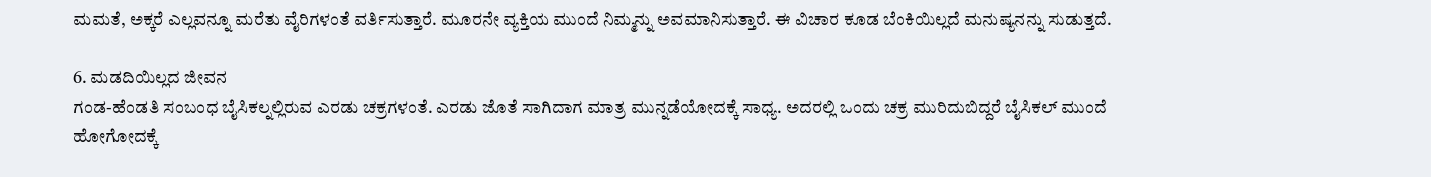ಮಮತೆ, ಅಕ್ಕರೆ ಎಲ್ಲವನ್ನೂ ಮರೆತು ವೈರಿಗಳಂತೆ ವರ್ತಿಸುತ್ತಾರೆ. ಮೂರನೇ ವ್ಯಕ್ತಿಯ ಮುಂದೆ ನಿಮ್ಮನ್ನು ಅವಮಾನಿಸುತ್ತಾರೆ. ಈ ವಿಚಾರ ಕೂಡ ಬೆಂಕಿಯಿಲ್ಲದೆ ಮನುಷ್ಯನನ್ನು ಸುಡುತ್ತದೆ.

6. ಮಡದಿಯಿಲ್ಲದ ಜೀವನ
ಗಂಡ-ಹೆಂಡತಿ ಸಂಬಂಧ ಬೈಸಿಕಲ್ನಲ್ಲಿರುವ ಎರಡು ಚಕ್ರಗಳಂತೆ. ಎರಡು ಜೊತೆ ಸಾಗಿದಾಗ ಮಾತ್ರ ಮುನ್ನಡೆಯೋದಕ್ಕೆ ಸಾಧ್ಯ. ಅದರಲ್ಲಿ ಒಂದು ಚಕ್ರ ಮುರಿದುಬಿದ್ದರೆ ಬೈಸಿಕಲ್ ಮುಂದೆ ಹೋಗೋದಕ್ಕೆ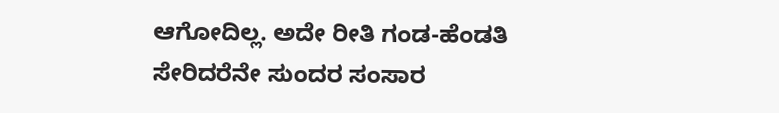ಆಗೋದಿಲ್ಲ. ಅದೇ ರೀತಿ ಗಂಡ-ಹೆಂಡತಿ ಸೇರಿದರೆನೇ ಸುಂದರ ಸಂಸಾರ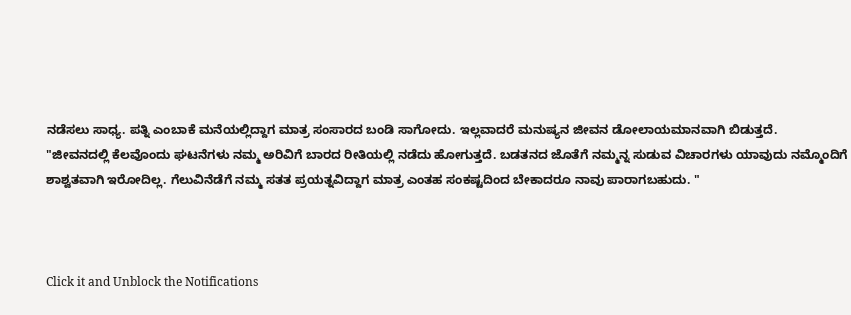ನಡೆಸಲು ಸಾಧ್ಯ. ಪತ್ನಿ ಎಂಬಾಕೆ ಮನೆಯಲ್ಲಿದ್ದಾಗ ಮಾತ್ರ ಸಂಸಾರದ ಬಂಡಿ ಸಾಗೋದು. ಇಲ್ಲವಾದರೆ ಮನುಷ್ಯನ ಜೀವನ ಡೋಲಾಯಮಾನವಾಗಿ ಬಿಡುತ್ತದೆ.
"ಜೀವನದಲ್ಲಿ ಕೆಲವೊಂದು ಘಟನೆಗಳು ನಮ್ಮ ಅರಿವಿಗೆ ಬಾರದ ರೀತಿಯಲ್ಲಿ ನಡೆದು ಹೋಗುತ್ತದೆ. ಬಡತನದ ಜೊತೆಗೆ ನಮ್ಮನ್ನ ಸುಡುವ ವಿಚಾರಗಳು ಯಾವುದು ನಮ್ಮೊಂದಿಗೆ ಶಾಶ್ವತವಾಗಿ ಇರೋದಿಲ್ಲ. ಗೆಲುವಿನೆಡೆಗೆ ನಮ್ಮ ಸತತ ಪ್ರಯತ್ನವಿದ್ದಾಗ ಮಾತ್ರ ಎಂತಹ ಸಂಕಷ್ಟದಿಂದ ಬೇಕಾದರೂ ನಾವು ಪಾರಾಗಬಹುದು. "



Click it and Unblock the Notifications